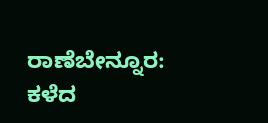ರಾಣೆಬೇನ್ನೂರ: ಕಳೆದ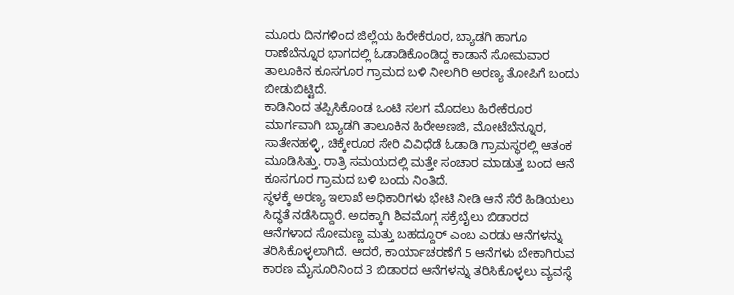ಮೂರು ದಿನಗಳಿಂದ ಜಿಲ್ಲೆಯ ಹಿರೇಕೆರೂರ, ಬ್ಯಾಡಗಿ ಹಾಗೂ ರಾಣೆಬೆನ್ನೂರ ಭಾಗದಲ್ಲಿ ಓಡಾಡಿಕೊಂಡಿದ್ದ ಕಾಡಾನೆ ಸೋಮವಾರ ತಾಲೂಕಿನ ಕೂಸಗೂರ ಗ್ರಾಮದ ಬಳಿ ನೀಲಗಿರಿ ಅರಣ್ಯ ತೋಪಿಗೆ ಬಂದು ಬೀಡುಬಿಟ್ಟಿದೆ.
ಕಾಡಿನಿಂದ ತಪ್ಪಿಸಿಕೊಂಡ ಒಂಟಿ ಸಲಗ ಮೊದಲು ಹಿರೇಕೆರೂರ ಮಾರ್ಗವಾಗಿ ಬ್ಯಾಡಗಿ ತಾಲೂಕಿನ ಹಿರೇಅಣಜಿ, ಮೋಟೆಬೆನ್ನೂರ, ಸಾತೇನಹಳ್ಳಿ, ಚಿಕ್ಕೇರೂರ ಸೇರಿ ವಿವಿಧೆಡೆ ಓಡಾಡಿ ಗ್ರಾಮಸ್ಥರಲ್ಲಿ ಆತಂಕ ಮೂಡಿಸಿತ್ತು. ರಾತ್ರಿ ಸಮಯದಲ್ಲಿ ಮತ್ತೇ ಸಂಚಾರ ಮಾಡುತ್ತ ಬಂದ ಆನೆ ಕೂಸಗೂರ ಗ್ರಾಮದ ಬಳಿ ಬಂದು ನಿಂತಿದೆ.
ಸ್ಥಳಕ್ಕೆ ಅರಣ್ಯ ಇಲಾಖೆ ಅಧಿಕಾರಿಗಳು ಭೇಟಿ ನೀಡಿ ಆನೆ ಸೆರೆ ಹಿಡಿಯಲು ಸಿದ್ಧತೆ ನಡೆಸಿದ್ದಾರೆ. ಅದಕ್ಕಾಗಿ ಶಿವಮೊಗ್ಗ ಸಕ್ರೆಬೈಲು ಬಿಡಾರದ ಆನೆಗಳಾದ ಸೋಮಣ್ಣ ಮತ್ತು ಬಹದ್ದೂರ್ ಎಂಬ ಎರಡು ಆನೆಗಳನ್ನು ತರಿಸಿಕೊಳ್ಳಲಾಗಿದೆ. ಆದರೆ, ಕಾರ್ಯಾಚರಣೆಗೆ 5 ಆನೆಗಳು ಬೇಕಾಗಿರುವ ಕಾರಣ ಮೈಸೂರಿನಿಂದ 3 ಬಿಡಾರದ ಆನೆಗಳನ್ನು ತರಿಸಿಕೊಳ್ಳಲು ವ್ಯವಸ್ಥೆ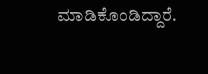ಮಾಡಿಕೊಂಡಿದ್ದಾರೆ.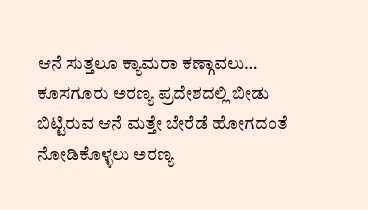ಆನೆ ಸುತ್ತಲೂ ಕ್ಯಾಮರಾ ಕಣ್ಗಾವಲು…
ಕೂಸಗೂರು ಅರಣ್ಯ ಪ್ರದೇಶದಲ್ಲಿ ಬೀಡು ಬಿಟ್ಟಿರುವ ಆನೆ ಮತ್ತೇ ಬೇರೆಡೆ ಹೋಗದಂತೆ ನೋಡಿಕೊಳ್ಳಲು ಅರಣ್ಯ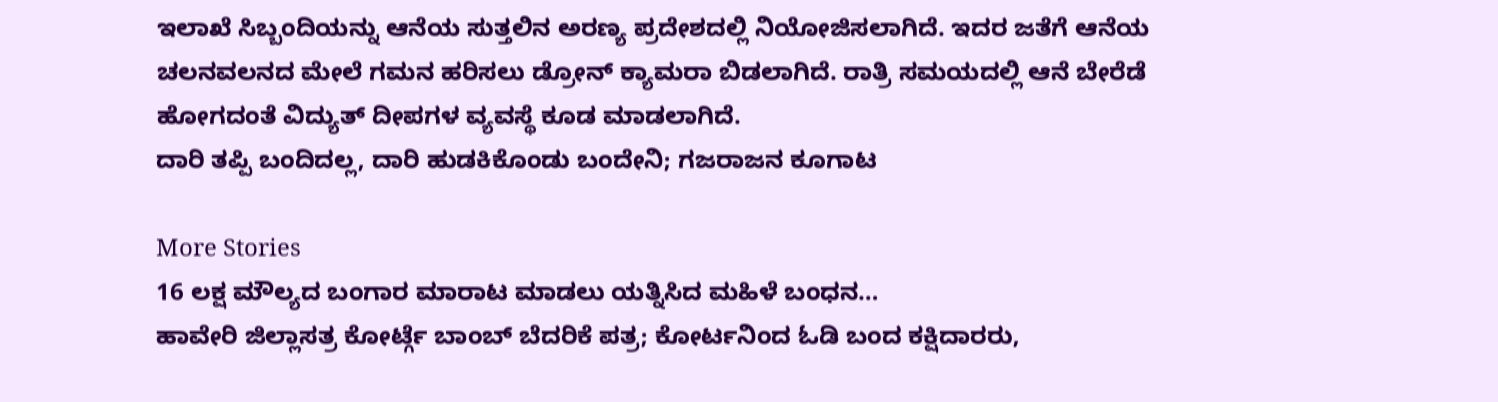ಇಲಾಖೆ ಸಿಬ್ಬಂದಿಯನ್ನು ಆನೆಯ ಸುತ್ತಲಿನ ಅರಣ್ಯ ಪ್ರದೇಶದಲ್ಲಿ ನಿಯೋಜಿಸಲಾಗಿದೆ. ಇದರ ಜತೆಗೆ ಆನೆಯ ಚಲನವಲನದ ಮೇಲೆ ಗಮನ ಹರಿಸಲು ಡ್ರೋನ್ ಕ್ಯಾಮರಾ ಬಿಡಲಾಗಿದೆ. ರಾತ್ರಿ ಸಮಯದಲ್ಲಿ ಆನೆ ಬೇರೆಡೆ ಹೋಗದಂತೆ ವಿದ್ಯುತ್ ದೀಪಗಳ ವ್ಯವಸ್ಥೆ ಕೂಡ ಮಾಡಲಾಗಿದೆ.
ದಾರಿ ತಪ್ಪಿ ಬಂದಿದಲ್ಲ, ದಾರಿ ಹುಡಕಿಕೊಂಡು ಬಂದೇನಿ; ಗಜರಾಜನ ಕೂಗಾಟ

More Stories
16 ಲಕ್ಷ ಮೌಲ್ಯದ ಬಂಗಾರ ಮಾರಾಟ ಮಾಡಲು ಯತ್ನಿಸಿದ ಮಹಿಳೆ ಬಂಧನ…
ಹಾವೇರಿ ಜಿಲ್ಲಾಸತ್ರ ಕೋರ್ಟ್ಗೆ ಬಾಂಬ್ ಬೆದರಿಕೆ ಪತ್ರ; ಕೋರ್ಟನಿಂದ ಓಡಿ ಬಂದ ಕಕ್ಷಿದಾರರು,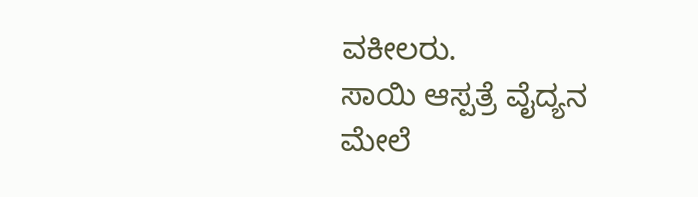ವಕೀಲರು.
ಸಾಯಿ ಆಸ್ಪತ್ರೆ ವೈದ್ಯನ ಮೇಲೆ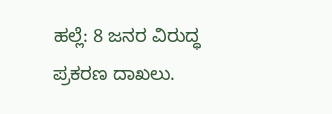ಹಲ್ಲೆ: 8 ಜನರ ವಿರುದ್ಧ ಪ್ರಕರಣ ದಾಖಲು.